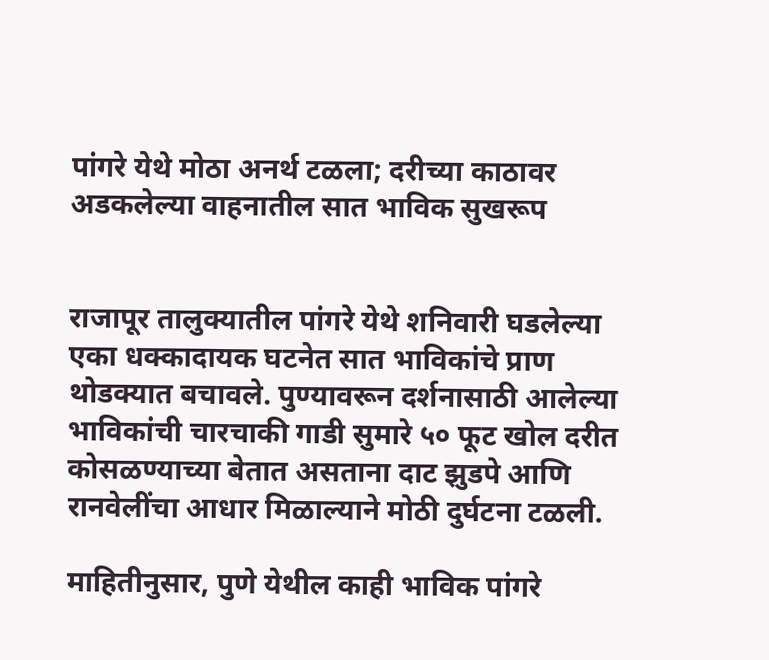पांगरे येथे मोठा अनर्थ टळला; दरीच्या काठावर अडकलेल्या वाहनातील सात भाविक सुखरूप


राजापूर तालुक्यातील पांगरे येथे शनिवारी घडलेल्या एका धक्कादायक घटनेत सात भाविकांचे प्राण थोडक्यात बचावले. पुण्यावरून दर्शनासाठी आलेल्या भाविकांची चारचाकी गाडी सुमारे ५० फूट खोल दरीत कोसळण्याच्या बेतात असताना दाट झुडपे आणि रानवेलींचा आधार मिळाल्याने मोठी दुर्घटना टळली.

माहितीनुसार, पुणे येथील काही भाविक पांगरे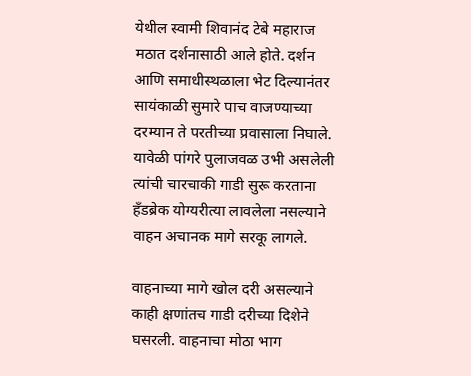येथील स्वामी शिवानंद टेबे महाराज मठात दर्शनासाठी आले होते. दर्शन आणि समाधीस्थळाला भेट दिल्यानंतर सायंकाळी सुमारे पाच वाजण्याच्या दरम्यान ते परतीच्या प्रवासाला निघाले. यावेळी पांगरे पुलाजवळ उभी असलेली त्यांची चारचाकी गाडी सुरू करताना हँडब्रेक योग्यरीत्या लावलेला नसल्याने वाहन अचानक मागे सरकू लागले.

वाहनाच्या मागे खोल दरी असल्याने काही क्षणांतच गाडी दरीच्या दिशेने घसरली. वाहनाचा मोठा भाग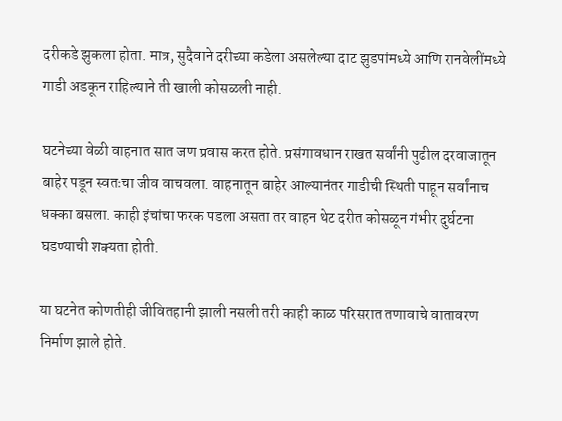दरीकडे झुकला होता. मात्र, सुदैवाने दरीच्या कडेला असलेल्या दाट झुडपांमध्ये आणि रानवेलींमध्ये गाडी अडकून राहिल्याने ती खाली कोसळली नाही.

घटनेच्या वेळी वाहनात सात जण प्रवास करत होते. प्रसंगावधान राखत सर्वांनी पुढील दरवाजातून बाहेर पडून स्वतःचा जीव वाचवला. वाहनातून बाहेर आल्यानंतर गाडीची स्थिती पाहून सर्वांनाच धक्का बसला. काही इंचांचा फरक पडला असता तर वाहन थेट दरीत कोसळून गंभीर दुर्घटना घडण्याची शक्यता होती.

या घटनेत कोणतीही जीवितहानी झाली नसली तरी काही काळ परिसरात तणावाचे वातावरण निर्माण झाले होते.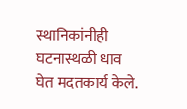स्थानिकांनीही घटनास्थळी धाव घेत मदतकार्य केले.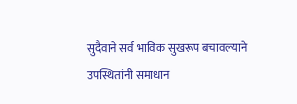सुदैवाने सर्व भाविक सुखरूप बचावल्याने उपस्थितांनी समाधान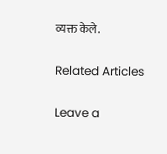व्यक्त केले.

Related Articles

Leave a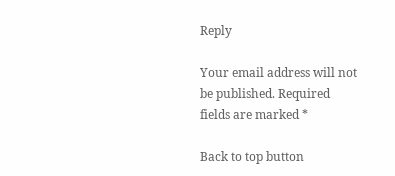Reply

Your email address will not be published. Required fields are marked *

Back to top button